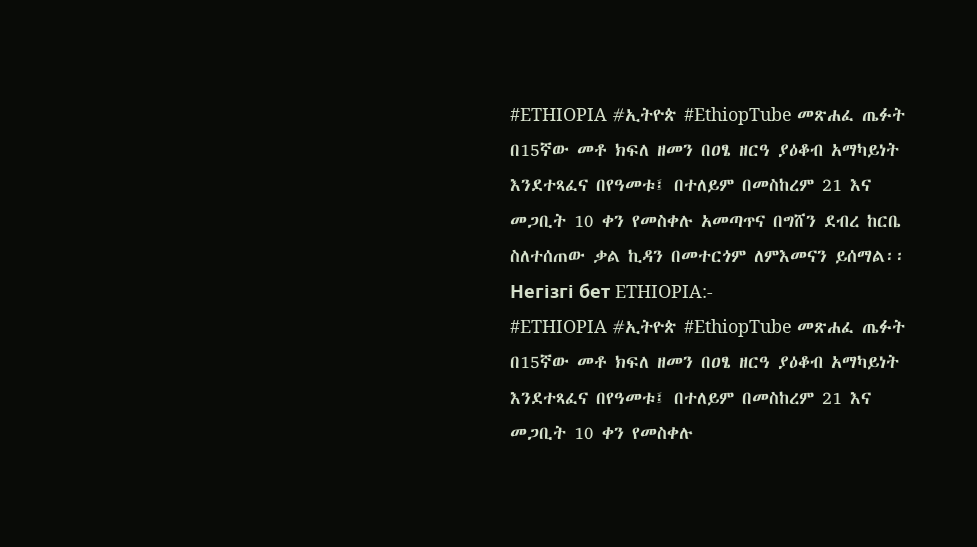#ETHIOPIA #ኢትዮጵ #EthiopTube መጽሐፈ ጤፉት በ15ኛው መቶ ክፍለ ዘመን በዐፄ ዘርዓ ያዕቆብ አማካይነት እንደተጻፈና በየዓመቱ፤ በተለይም በመስከረም 21 እና መጋቢት 10 ቀን የመስቀሉ አመጣጥና በግሸን ደብረ ከርቤ ስለተሰጠው ቃል ኪዳን በመተርጎም ለምእመናን ይሰማል፡፡
Негізгі бет ETHIOPIA:-
#ETHIOPIA #ኢትዮጵ #EthiopTube መጽሐፈ ጤፉት በ15ኛው መቶ ክፍለ ዘመን በዐፄ ዘርዓ ያዕቆብ አማካይነት እንደተጻፈና በየዓመቱ፤ በተለይም በመስከረም 21 እና መጋቢት 10 ቀን የመስቀሉ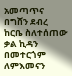አመጣጥና በግሸን ደብረ ከርቤ ስለተሰጠው ቃል ኪዳን በመተርጎም ለምእመናን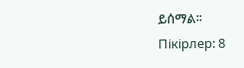ይሰማል፡፡
Пікірлер: 8